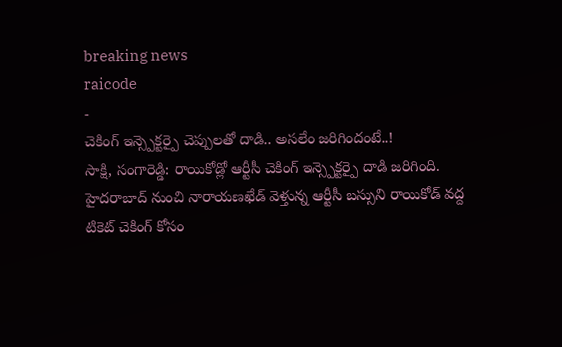breaking news
raicode
-
చెకింగ్ ఇన్స్పెక్టర్పై చెప్పులతో దాడి.. అసలేం జరిగిందంటే..!
సాక్షి, సంగారెడ్డి: రాయికోడ్లో ఆర్టీసీ చెకింగ్ ఇన్స్పెక్టర్పై దాడి జరిగింది. హైదరాబాద్ నుంచి నారాయణఖేడ్ వెళ్తున్న ఆర్టీసీ బస్సుని రాయికోడ్ వద్ద టికెట్ చెకింగ్ కోసం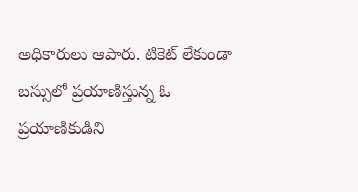అధికారులు ఆపారు. టికెట్ లేకుండా బస్సులో ప్రయాణిస్తున్న ఓ ప్రయాణికుడిని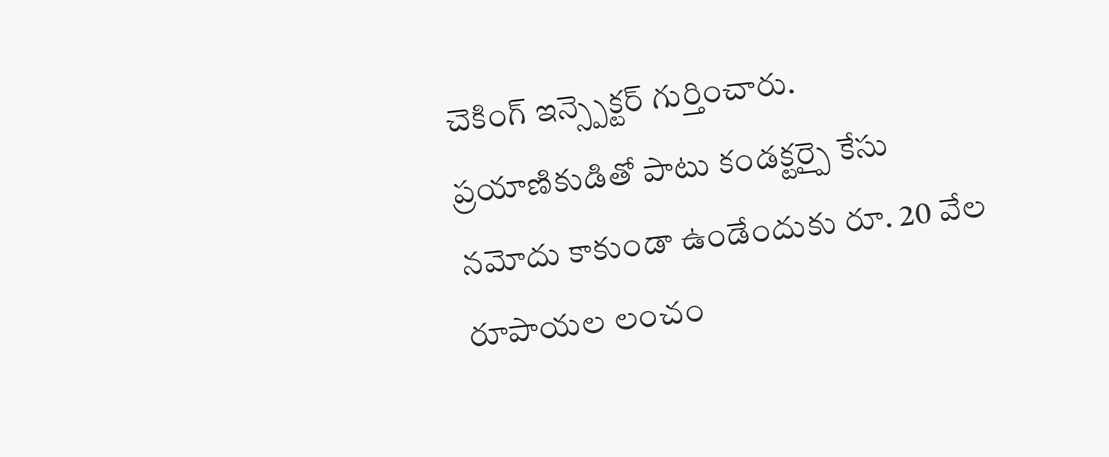చెకింగ్ ఇన్స్పెక్టర్ గుర్తించారు. ప్రయాణికుడితో పాటు కండక్టర్పై కేసు నమోదు కాకుండా ఉండేందుకు రూ. 20 వేల రూపాయల లంచం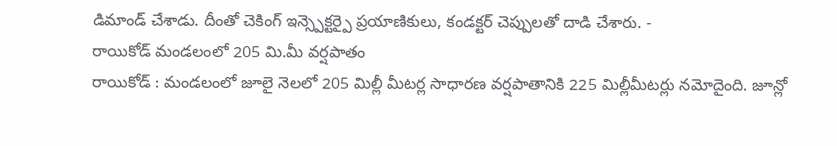డిమాండ్ చేశాడు. దీంతో చెకింగ్ ఇన్స్పెక్టర్పై ప్రయాణికులు, కండక్టర్ చెప్పులతో దాడి చేశారు. -
రాయికోడ్ మండలంలో 205 మి.మీ వర్షపాతం
రాయికోడ్ : మండలంలో జూలై నెలలో 205 మిల్లీ మీటర్ల సాధారణ వర్షపాతానికి 225 మిల్లీమీటర్లు నమోదైంది. జూన్లో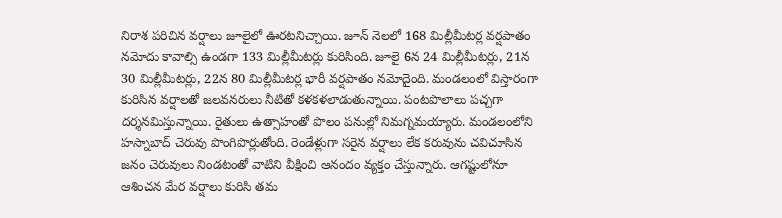నిరాశ పరిచిన వర్షాలు జూలైలో ఊరటనిచ్చాయి. జూన్ నెలలో 168 మిల్లీమీటర్ల వర్షపాతం నమోదు కావాల్సి ఉండగా 133 మిల్లీమీటర్లు కురిసింది. జూలై 6న 24 మిల్లీమీటర్లు, 21న 30 మిల్లీమీటర్లు, 22న 80 మిల్లీమీటర్ల భారీ వర్షపాతం నమోదైంది. మండలంలో విస్తారంగా కురిసిన వర్షాలతో జలవనరులు నీటితో కళకళలాడుతున్నాయి. పంటపొలాలు పచ్చగా దర్శనమిస్తున్నాయి. రైతులు ఉత్సాహంతో పొలం పనుల్లో నిమగ్నమయ్యారు. మండలంలోని హస్నాబాద్ చెరువు పొంగిపొర్లుతోంది. రెండేళ్లుగా సరైన వర్షాలు లేక కరువును చవిచూసిన జనం చెరువులు నిండటంతో వాటిని వీక్షించి ఆనందం వ్యక్తం చేస్తున్నారు. ఆగష్టులోనూ ఆశించన మేర వర్షాలు కురిసి తమ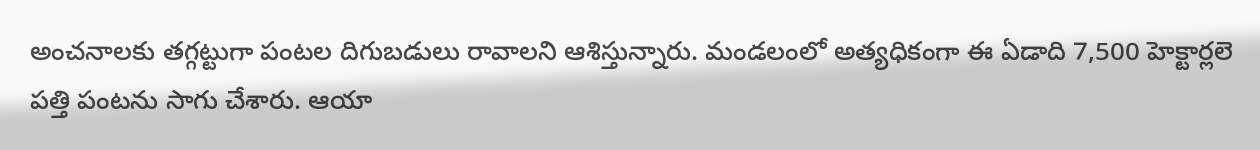అంచనాలకు తగ్గట్టుగా పంటల దిగుబడులు రావాలని ఆశిస్తున్నారు. మండలంలో అత్యధికంగా ఈ ఏడాది 7,500 హెక్టార్లలె పత్తి పంటను సాగు చేశారు. ఆయా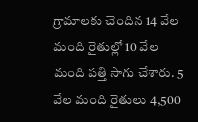గ్రామాలకు చెందిన 14 వేల మంది రైతుల్లో 10 వేల మంది పత్తి సాగు చేశారు. 5 వేల మంది రైతులు 4,500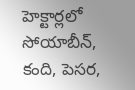హెక్టార్లలో సోయాబీన్, కంది, పెసర,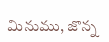మినుము, జొన్న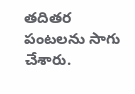తదితర పంటలను సాగు చేశారు.